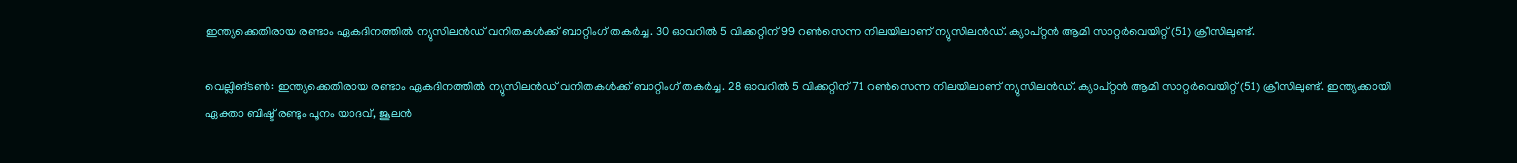ഇന്ത്യക്കെതിരായ രണ്ടാം ഏകദിനത്തില്‍ ന്യുസിലന്‍ഡ് വനിതകള്‍ക്ക് ബാറ്റിംഗ് തകര്‍ച്ച. 30 ഓവറില്‍ 5 വിക്കറ്റിന് 99 റണ്‍സെന്ന നിലയിലാണ് ന്യുസിലന്‍ഡ്. ക്യാപ്റ്റന്‍ ആമി സാറ്റര്‍വെയിറ്റ് (51) ക്രീസിലുണ്ട്.

വെല്ലിങ്ടണ്‍: ഇന്ത്യക്കെതിരായ രണ്ടാം ഏകദിനത്തില്‍ ന്യുസിലന്‍ഡ് വനിതകള്‍ക്ക് ബാറ്റിംഗ് തകര്‍ച്ച. 28 ഓവറില്‍ 5 വിക്കറ്റിന് 71 റണ്‍സെന്ന നിലയിലാണ് ന്യുസിലന്‍ഡ്. ക്യാപ്റ്റന്‍ ആമി സാറ്റര്‍വെയിറ്റ് (51) ക്രീസിലുണ്ട്. ഇന്ത്യക്കായി ഏക്താ ബിഷ്ട് രണ്ടും പൂനം യാദവ്, ജൂലന്‍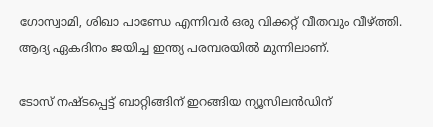ഗോസ്വാമി, ശിഖാ പാണ്ഡേ എന്നിവര്‍ ഒരു വിക്കറ്റ് വീതവും വീഴ്ത്തി. ആദ്യ ഏകദിനം ജയിച്ച ഇന്ത്യ പരമ്പരയില്‍ മുന്നിലാണ്.

ടോസ് നഷ്ടപ്പെട്ട് ബാറ്റിങ്ങിന് ഇറങ്ങിയ ന്യൂസിലന്‍ഡിന്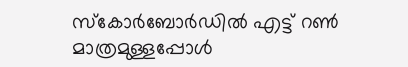സ്‌കോര്‍ബോര്‍ഡില്‍ എട്ട് റണ്‍ മാത്രമുള്ളപ്പോള്‍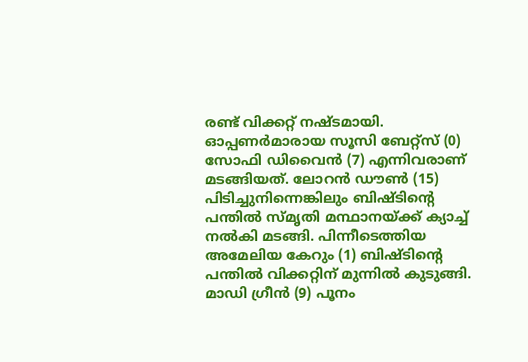രണ്ട് വിക്കറ്റ് നഷ്ടമായി. ഓപ്പണര്‍മാരായ സൂസി ബേറ്റ്‌സ് (0) സോഫി ഡിവൈന്‍ (7) എന്നിവരാണ് മടങ്ങിയത്. ലോറന്‍ ഡൗണ്‍ (15) പിടിച്ചുനിന്നെങ്കിലും ബിഷ്ടിന്റെ പന്തില്‍ സ്മൃതി മന്ഥാനയ്ക്ക് ക്യാച്ച് നല്‍കി മടങ്ങി. പിന്നീടെത്തിയ അമേലിയ കേറും (1) ബിഷ്ടിന്റെ പന്തില്‍ വിക്കറ്റിന് മുന്നില്‍ കുടുങ്ങി. മാഡി ഗ്രീന്‍ (9) പൂനം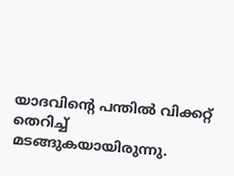യാദവിന്റെ പന്തില്‍ വിക്കറ്റ് തെറിച്ച് മടങ്ങുകയായിരുന്നു.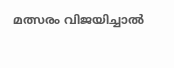മത്സരം വിജയിച്ചാല്‍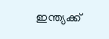ഇന്ത്യക്ക്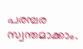പരമ്പര സ്വന്തമാക്കാം.